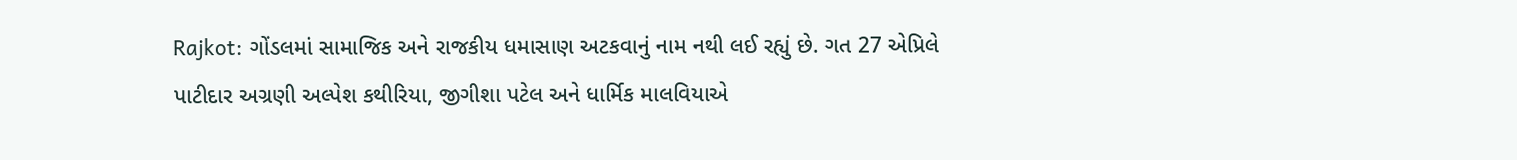Rajkot: ગોંડલમાં સામાજિક અને રાજકીય ધમાસાણ અટકવાનું નામ નથી લઈ રહ્યું છે. ગત 27 એપ્રિલે પાટીદાર અગ્રણી અલ્પેશ કથીરિયા, જીગીશા પટેલ અને ધાર્મિક માલવિયાએ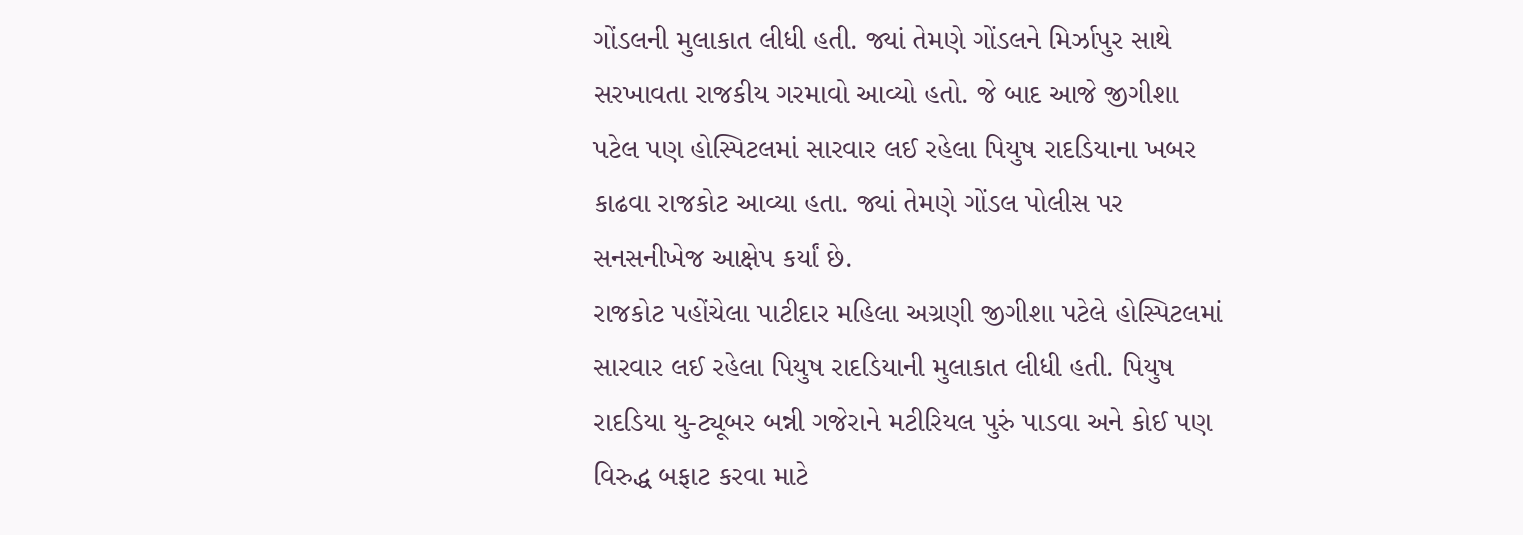ગોંડલની મુલાકાત લીધી હતી. જ્યાં તેમણે ગોંડલને મિર્ઝાપુર સાથે સરખાવતા રાજકીય ગરમાવો આવ્યો હતો. જે બાદ આજે જીગીશા પટેલ પણ હોસ્પિટલમાં સારવાર લઈ રહેલા પિયુષ રાદડિયાના ખબર કાઢવા રાજકોટ આવ્યા હતા. જ્યાં તેમણે ગોંડલ પોલીસ પર સનસનીખેજ આક્ષેપ કર્યાં છે.
રાજકોટ પહોંચેલા પાટીદાર મહિલા અગ્રણી જીગીશા પટેલે હોસ્પિટલમાં સારવાર લઈ રહેલા પિયુષ રાદડિયાની મુલાકાત લીધી હતી. પિયુષ રાદડિયા યુ-ટ્યૂબર બન્ની ગજેરાને મટીરિયલ પુરું પાડવા અને કોઈ પણ વિરુદ્ધ બફાટ કરવા માટે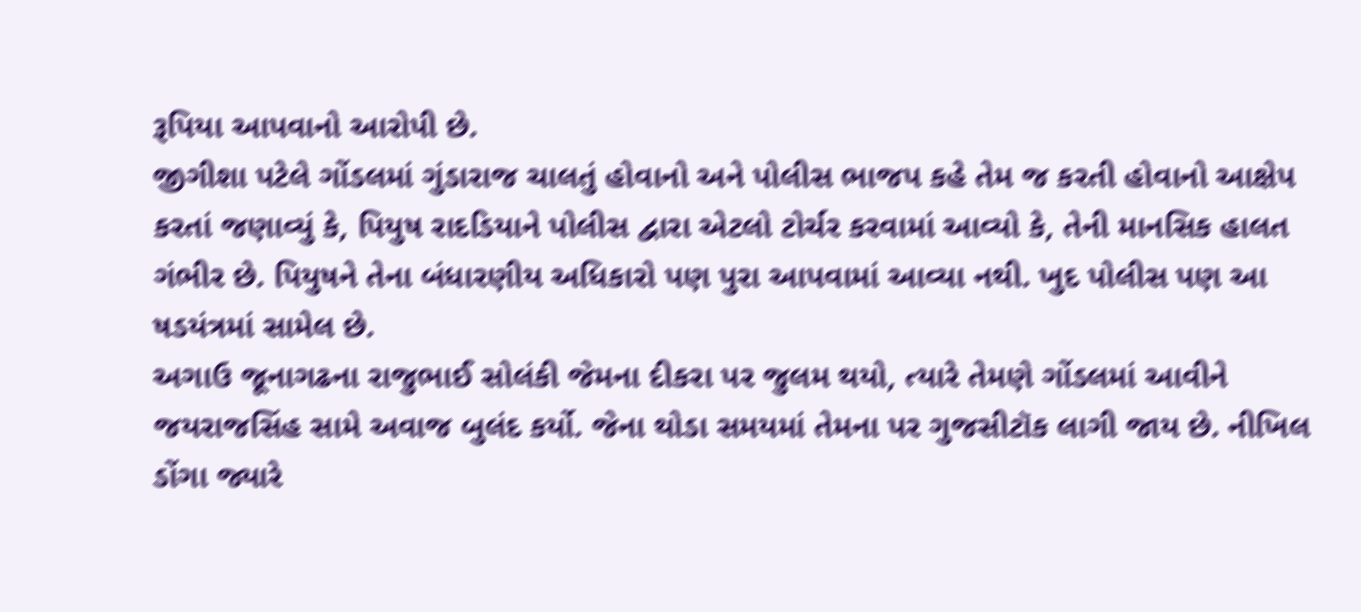રૂપિયા આપવાનો આરોપી છે.
જીગીશા પટેલે ગોંડલમાં ગુંડારાજ ચાલતું હોવાનો અને પોલીસ ભાજપ કહે તેમ જ કરતી હોવાનો આક્ષેપ કરતાં જણાવ્યું કે, પિયુષ રાદડિયાને પોલીસ દ્વારા એટલો ટોર્ચર કરવામાં આવ્યો કે, તેની માનસિક હાલત ગંભીર છે. પિયુષને તેના બંધારણીય અધિકારો પણ પુરા આપવામાં આવ્યા નથી. ખુદ પોલીસ પણ આ ષડયંત્રમાં સામેલ છે.
અગાઉ જૂનાગઢના રાજુભાઈ સોલંકી જેમના દીકરા પર જુલમ થયો, ત્યારે તેમણે ગોંડલમાં આવીને જયરાજસિંહ સામે અવાજ બુલંદ કર્યો. જેના થોડા સમયમાં તેમના પર ગુજસીટૉક લાગી જાય છે. નીખિલ ડોંગા જ્યારે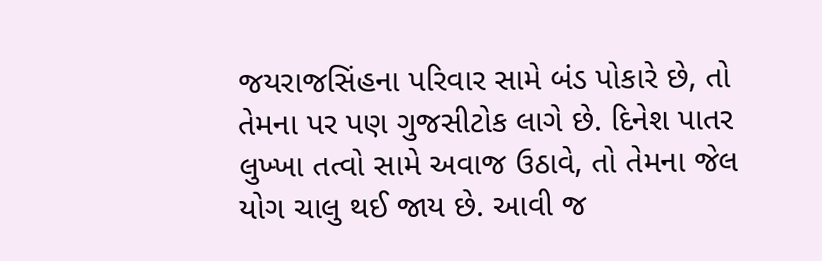જયરાજસિંહના પરિવાર સામે બંડ પોકારે છે, તો તેમના પર પણ ગુજસીટોક લાગે છે. દિનેશ પાતર લુખ્ખા તત્વો સામે અવાજ ઉઠાવે, તો તેમના જેલ યોગ ચાલુ થઈ જાય છે. આવી જ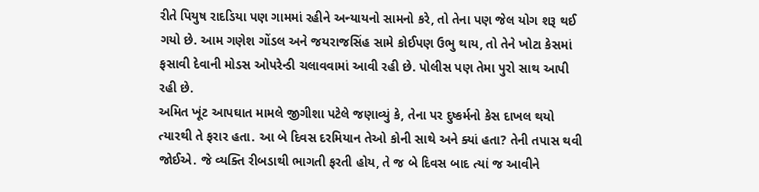રીતે પિયુષ રાદડિયા પણ ગામમાં રહીને અન્યાયનો સામનો કરે, તો તેના પણ જેલ યોગ શરૂ થઈ ગયો છે. આમ ગણેશ ગોંડલ અને જયરાજસિંહ સામે કોઈપણ ઉભુ થાય, તો તેને ખોટા કેસમાં ફસાવી દેવાની મોડસ ઓપરેન્ડી ચલાવવામાં આવી રહી છે. પોલીસ પણ તેમા પુરો સાથ આપી રહી છે.
અમિત ખૂંટ આપઘાત મામલે જીગીશા પટેલે જણાવ્યું કે, તેના પર દુષ્કર્મનો કેસ દાખલ થયો ત્યારથી તે ફરાર હતા. આ બે દિવસ દરમિયાન તેઓ કોની સાથે અને ક્યાં હતા? તેની તપાસ થવી જોઈએ. જે વ્યક્તિ રીબડાથી ભાગતી ફરતી હોય, તે જ બે દિવસ બાદ ત્યાં જ આવીને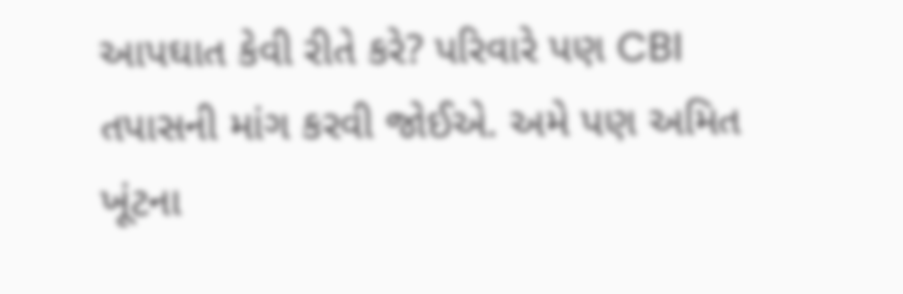આપઘાત કેવી રીતે કરે? પરિવારે પણ CBI તપાસની માંગ કરવી જોઈએ. અમે પણ અમિત ખૂંટના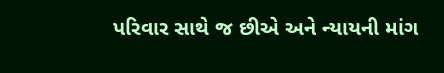પરિવાર સાથે જ છીએ અને ન્યાયની માંગ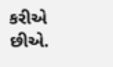કરીએ છીએ.